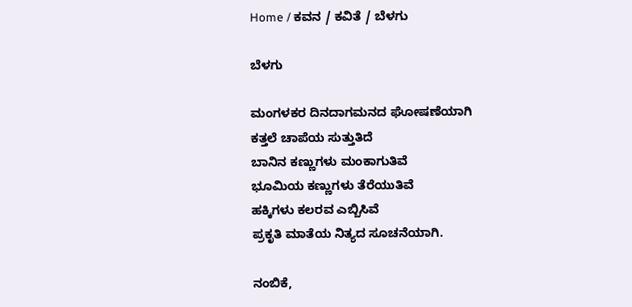Home / ಕವನ / ಕವಿತೆ / ಬೆಳಗು

ಬೆಳಗು

ಮಂಗಳಕರ ದಿನದಾಗಮನದ ಘೋಷಣೆಯಾಗಿ
ಕತ್ತಲೆ ಚಾಪೆಯ ಸುತ್ತುತಿದೆ
ಬಾನಿನ ಕಣ್ಣುಗಳು ಮಂಕಾಗುತಿವೆ
ಭೂಮಿಯ ಕಣ್ಣುಗಳು ತೆರೆಯುತಿವೆ
ಹಕ್ಕಿಗಳು ಕಲರವ ಎಬ್ಬಿಸಿವೆ
ಪ್ರಕೃತಿ ಮಾತೆಯ ನಿತ್ಯದ ಸೂಚನೆಯಾಗಿ.

ನಂಬಿಕೆ,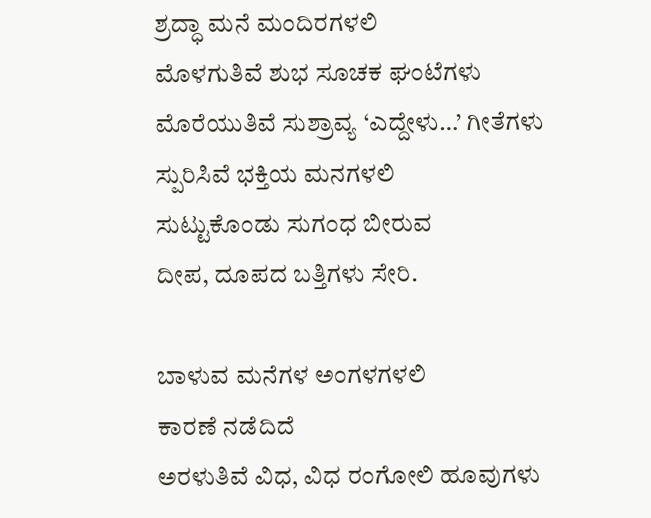ಶ್ರದ್ಧಾ ಮನೆ ಮಂದಿರಗಳಲಿ
ಮೊಳಗುತಿವೆ ಶುಭ ಸೂಚಕ ಘಂಟೆಗಳು
ಮೊರೆಯುತಿವೆ ಸುಶ್ರಾವ್ಯ ‘ಎದ್ದೇಳು…’ ಗೀತೆಗಳು
ಸ್ಪುರಿಸಿವೆ ಭಕ್ತಿಯ ಮನಗಳಲಿ
ಸುಟ್ಟುಕೊಂಡು ಸುಗಂಧ ಬೀರುವ
ದೀಪ, ದೂಪದ ಬತ್ತಿಗಳು ಸೇರಿ.

ಬಾಳುವ ಮನೆಗಳ ಅಂಗಳಗಳಲಿ
ಕಾರಣೆ ನಡೆದಿದೆ
ಅರಳುತಿವೆ ವಿಧ, ವಿಧ ರಂಗೋಲಿ ಹೂವುಗಳು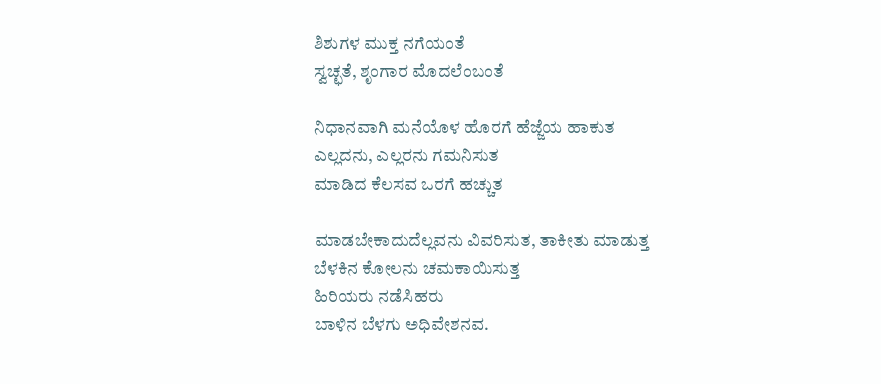ಶಿಶುಗಳ ಮುಕ್ತ ನಗೆಯಂತೆ
ಸ್ವಚ್ಛತೆ, ಶೃಂಗಾರ ಮೊದಲೆಂಬಂತೆ

ನಿಧಾನವಾಗಿ ಮನೆಯೊಳ ಹೊರಗೆ ಹೆಜ್ಜೆಯ ಹಾಕುತ
ಎಲ್ಲದನು, ಎಲ್ಲರನು ಗಮನಿಸುತ
ಮಾಡಿದ ಕೆಲಸವ ಒರಗೆ ಹಚ್ಚುತ

ಮಾಡಬೇಕಾದುದೆಲ್ಲವನು ವಿವರಿಸುತ, ತಾಕೀತು ಮಾಡುತ್ತ
ಬೆಳಕಿನ ಕೋಲನು ಚಮಕಾಯಿಸುತ್ತ
ಹಿರಿಯರು ನಡೆಸಿಹರು
ಬಾಳಿನ ಬೆಳಗು ಅಧಿವೇಶನವ.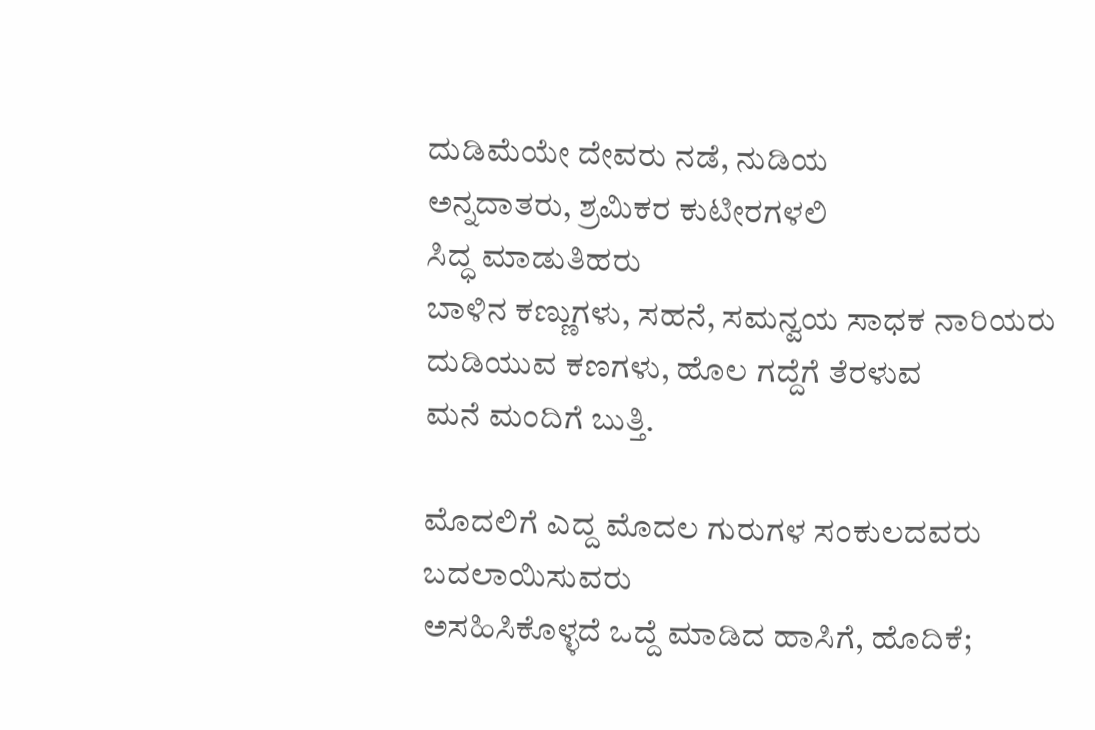ದುಡಿಮೆಯೇ ದೇವರು ನಡೆ, ನುಡಿಯ
ಅನ್ನದಾತರು, ಶ್ರಮಿಕರ ಕುಟೀರಗಳಲಿ
ಸಿದ್ಧ ಮಾಡುತಿಹರು
ಬಾಳಿನ ಕಣ್ಣುಗಳು, ಸಹನೆ, ಸಮನ್ವಯ ಸಾಧಕ ನಾರಿಯರು
ದುಡಿಯುವ ಕಣಗಳು, ಹೊಲ ಗದ್ದೆಗೆ ತೆರಳುವ
ಮನೆ ಮಂದಿಗೆ ಬುತ್ತಿ.

ಮೊದಲಿಗೆ ಎದ್ದ ಮೊದಲ ಗುರುಗಳ ಸಂಕುಲದವರು
ಬದಲಾಯಿಸುವರು
ಅಸಹಿಸಿಕೊಳ್ಳದೆ ಒದ್ದೆ ಮಾಡಿದ ಹಾಸಿಗೆ, ಹೊದಿಕೆ;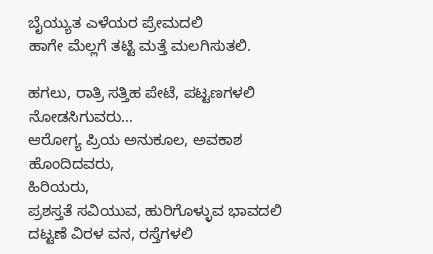ಬೈಯ್ಯುತ ಎಳೆಯರ ಪ್ರೇಮದಲಿ
ಹಾಗೇ ಮೆಲ್ಲಗೆ ತಟ್ಟಿ ಮತ್ತೆ ಮಲಗಿಸುತಲಿ.

ಹಗಲು, ರಾತ್ರಿ ಸತ್ತಿಹ ಪೇಟೆ, ಪಟ್ಟಣಗಳಲಿ
ನೋಡಸಿಗುವರು…
ಆರೋಗ್ಯ ಪ್ರಿಯ ಅನುಕೂಲ, ಅವಕಾಶ ಹೊಂದಿದವರು,
ಹಿರಿಯರು,
ಪ್ರಶಸ್ತತೆ ಸವಿಯುವ, ಹುರಿಗೊಳ್ಳುವ ಭಾವದಲಿ
ದಟ್ಟಣೆ ವಿರಳ ವನ, ರಸ್ತೆಗಳಲಿ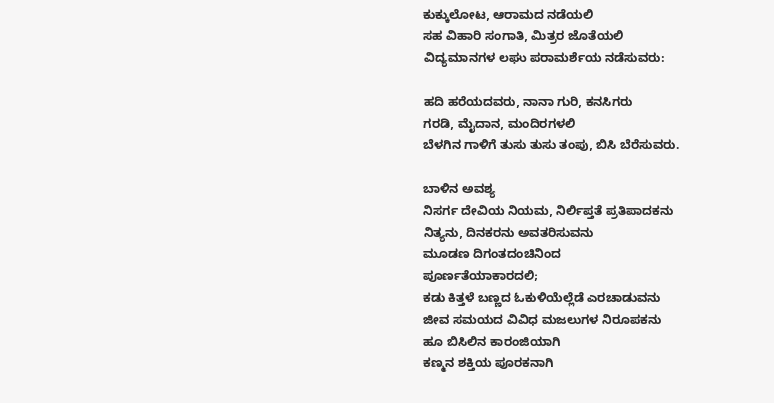ಕುಕ್ಕುಲೋಟ, ಆರಾಮದ ನಡೆಯಲಿ
ಸಹ ವಿಹಾರಿ ಸಂಗಾತಿ, ಮಿತ್ರರ ಜೊತೆಯಲಿ
ವಿದ್ಯಮಾನಗಳ ಲಘು ಪರಾಮರ್ಶೆಯ ನಡೆಸುವರು:

ಹದಿ ಹರೆಯದವರು, ನಾನಾ ಗುರಿ, ಕನಸಿಗರು
ಗರಡಿ, ಮೈದಾನ, ಮಂದಿರಗಳಲಿ
ಬೆಳಗಿನ ಗಾಳಿಗೆ ತುಸು ತುಸು ತಂಪು, ಬಿಸಿ ಬೆರೆಸುವರು.

ಬಾಳಿನ ಅವಶ್ಯ
ನಿಸರ್ಗ ದೇವಿಯ ನಿಯಮ, ನಿರ್ಲಿಪ್ತತೆ ಪ್ರತಿಪಾದಕನು
ನಿತ್ಯನು, ದಿನಕರನು ಅವತರಿಸುವನು
ಮೂಡಣ ದಿಗಂತದಂಚಿನಿಂದ
ಪೂರ್ಣತೆಯಾಕಾರದಲಿ;
ಕಡು ಕಿತ್ತಳೆ ಬಣ್ಣದ ಓಕುಳಿಯೆಲ್ಲೆಡೆ ಎರಚಾಡುವನು
ಜೀವ ಸಮಯದ ವಿವಿಧ ಮಜಲುಗಳ ನಿರೂಪಕನು
ಹೂ ಬಿಸಿಲಿನ ಕಾರಂಜಿಯಾಗಿ
ಕಣ್ಮನ ಶಕ್ತಿಯ ಪೂರಕನಾಗಿ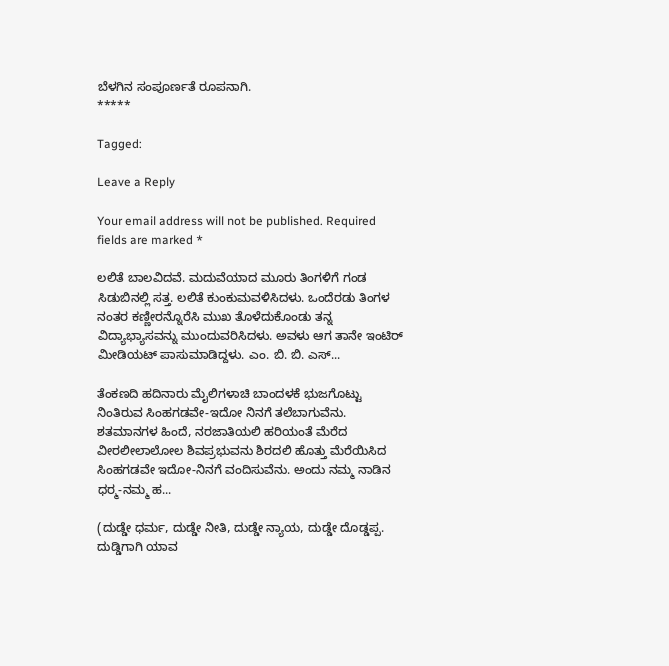ಬೆಳಗಿನ ಸಂಪೂರ್ಣತೆ ರೂಪನಾಗಿ.
*****

Tagged:

Leave a Reply

Your email address will not be published. Required fields are marked *

ಲಲಿತೆ ಬಾಲವಿದವೆ. ಮದುವೆಯಾದ ಮೂರು ತಿಂಗಳಿಗೆ ಗಂಡ ಸಿಡುಬಿನಲ್ಲಿ ಸತ್ತ. ಲಲಿತೆ ಕುಂಕುಮವಳಿಸಿದಳು. ಒಂದೆರಡು ತಿಂಗಳ ನಂತರ ಕಣ್ಣೀರನ್ನೊರೆಸಿ ಮುಖ ತೊಳೆದುಕೊಂಡು ತನ್ನ ವಿದ್ಯಾಭ್ಯಾಸವನ್ನು ಮುಂದುವರಿಸಿದಳು. ಅವಳು ಆಗ ತಾನೇ ಇಂಟಿರ್‌ ಮೀಡಿಯಟ್‌ ಪಾಸುಮಾಡಿದ್ದಳು. ಎಂ. ಬಿ. ಬಿ. ಎಸ್...

ತೆಂಕಣದಿ ಹದಿನಾರು ಮೈಲಿಗಳಾಚಿ ಬಾಂದಳಕೆ ಭುಜಗೊಟ್ಟು ನಿಂತಿರುವ ಸಿಂಹಗಡವೇ-ಇದೋ ನಿನಗೆ ತಲೆಬಾಗುವೆನು. ಶತಮಾನಗಳ ಹಿಂದೆ, ನರಜಾತಿಯಲಿ ಹರಿಯಂತೆ ಮೆರೆದ ವೀರಲೀಲಾಲೋಲ ಶಿವಪ್ರಭುವನು ಶಿರದಲಿ ಹೊತ್ತು ಮೆರೆಯಿಸಿದ ಸಿಂಹಗಡವೇ ಇದೋ-ನಿನಗೆ ವಂದಿಸುವೆನು. ಅಂದು ನಮ್ಮ ನಾಡಿನ ಧರ್‍ಮ-ನಮ್ಮ ಹ...

(ದುಡ್ಡೇ ಧರ್ಮ, ದುಡ್ಡೇ ನೀತಿ, ದುಡ್ಡೇ ನ್ಯಾಯ, ದುಡ್ಡೇ ದೊಡ್ಡಪ್ಪ. ದುಡ್ಡಿಗಾಗಿ ಯಾವ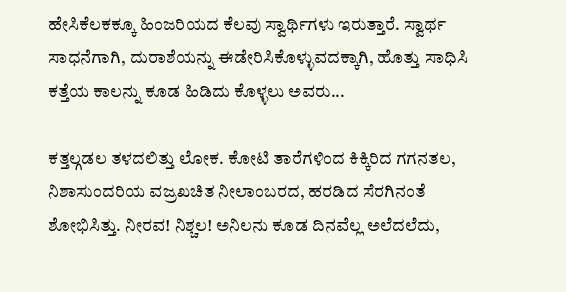ಹೇಸಿಕೆಲಕಕ್ಕೂ ಹಿಂಜರಿಯದ ಕೆಲವು ಸ್ವಾರ್ಥಿಗಳು ಇರುತ್ತಾರೆ. ಸ್ವಾರ್ಥ ಸಾಧನೆಗಾಗಿ, ದುರಾಶೆಯನ್ನು ಈಡೇರಿಸಿಕೊಳ್ಳುವದಕ್ಕಾಗಿ, ಹೊತ್ತು ಸಾಧಿಸಿ ಕತ್ತೆಯ ಕಾಲನ್ನು ಕೂಡ ಹಿಡಿದು ಕೊಳ್ಳಲು ಅವರು...

ಕತ್ತಲ್ಗಡಲ ತಳದಲಿತ್ತು ಲೋಕ. ಕೋಟಿ ತಾರೆಗಳಿಂದ ಕಿಕ್ಕಿರಿದ ಗಗನತಲ, ನಿಶಾಸುಂದರಿಯ ವಜ್ರಖಚಿತ ನೀಲಾಂಬರದ, ಹರಡಿದ ಸೆರಗಿನಂತೆ ಶೋಭಿಸಿತ್ತು. ನೀರವ! ನಿಶ್ಚಲ! ಅನಿಲನು ಕೂಡ ದಿನವೆಲ್ಲ ಅಲೆದಲೆದು,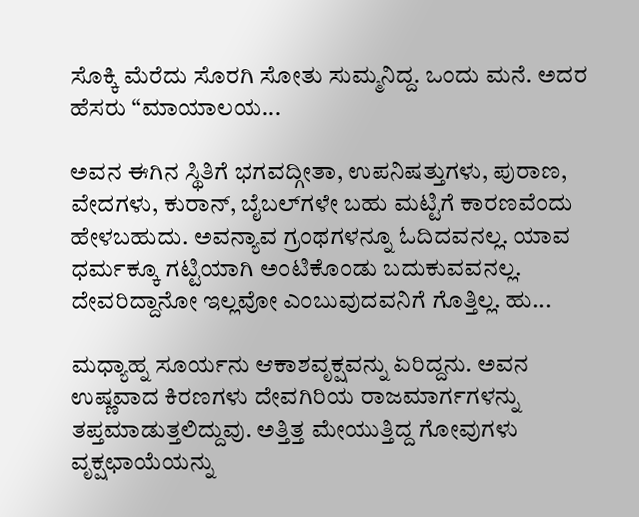ಸೊಕ್ಕಿ ಮೆರೆದು ಸೊರಗಿ ಸೋತು ಸುಮ್ಮನಿದ್ದ. ಒಂದು ಮನೆ. ಅದರ ಹೆಸರು “ಮಾಯಾಲಯ...

ಅವನ ಈಗಿನ ಸ್ಥಿತಿಗೆ ಭಗವದ್ಗೀತಾ, ಉಪನಿಷತ್ತುಗಳು, ಪುರಾಣ, ವೇದಗಳು, ಕುರಾನ್, ಬೈಬಲ್‌ಗಳೇ ಬಹು ಮಟ್ಟಿಗೆ ಕಾರಣವೆಂದು ಹೇಳಬಹುದು. ಅವನ್ಯಾವ ಗ್ರಂಥಗಳನ್ನೂ ಓದಿದವನಲ್ಲ. ಯಾವ ಧರ್ಮಕ್ಕೂ ಗಟ್ಟಿಯಾಗಿ ಅಂಟಿಕೊಂಡು ಬದುಕುವವನಲ್ಲ. ದೇವರಿದ್ದಾನೋ ಇಲ್ಲವೋ ಎಂಬುವುದವನಿಗೆ ಗೊತ್ತಿಲ್ಲ. ಹು...

ಮಧ್ಯಾಹ್ನ ಸೂರ್ಯನು ಆಕಾಶವೃಕ್ಷವನ್ನು ಏರಿದ್ದನು. ಅವನ ಉಷ್ಣವಾದ ಕಿರಣಗಳು ದೇವಗಿರಿಯ ರಾಜಮಾರ್ಗಗಳನ್ನು ತಪ್ತಮಾಡುತ್ತಲಿದ್ದುವು. ಅತ್ತಿತ್ತ ಮೇಯುತ್ತಿದ್ದ ಗೋವುಗಳು ವೃಕ್ಷಛಾಯೆಯನ್ನು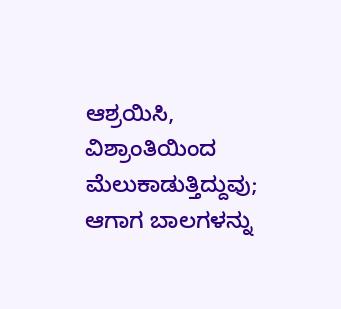ಆಶ್ರಯಿಸಿ, ವಿಶ್ರಾಂತಿಯಿಂದ ಮೆಲುಕಾಡುತ್ತಿದ್ದುವು; ಆಗಾಗ ಬಾಲಗಳನ್ನು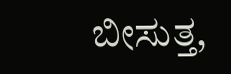ಬೀಸುತ್ತ,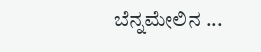ಬೆನ್ನಮೇಲಿನ ...